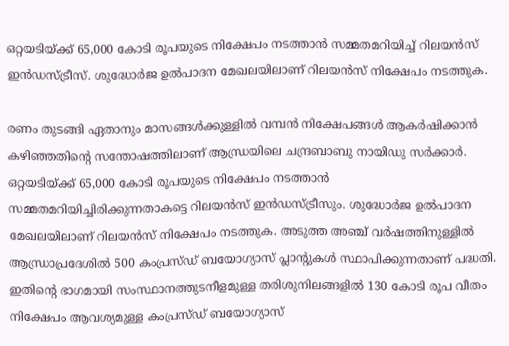ഒറ്റയടിയ്ക്ക് 65,000 കോടി രൂപയുടെ നിക്ഷേപം നടത്താന്‍ സമ്മതമറിയിച്ച് റിലയന്‍സ് ഇന്‍ഡസ്ട്രീസ്. ശുദ്ധോര്‍ജ ഉല്‍പാദന മേഖലയിലാണ് റിലയന്‍സ് നിക്ഷേപം നടത്തുക.

രണം തുടങ്ങി ഏതാനും മാസങ്ങള്‍ക്കുള്ളില്‍ വമ്പന്‍ നിക്ഷേപങ്ങള്‍ ആകര്‍ഷിക്കാന്‍ കഴിഞ്ഞതിന്‍റെ സന്തോഷത്തിലാണ് ആന്ധ്രയിലെ ചന്ദ്രബാബു നായിഡു സര്‍ക്കാര്‍. ഒറ്റയടിയ്ക്ക് 65,000 കോടി രൂപയുടെ നിക്ഷേപം നടത്താന്‍ സമ്മതമറിയിച്ചിരിക്കുന്നതാകട്ടെ റിലയന്‍സ് ഇന്‍ഡസ്ട്രീസും. ശുദ്ധോര്‍ജ ഉല്‍പാദന മേഖലയിലാണ് റിലയന്‍സ് നിക്ഷേപം നടത്തുക. അടുത്ത അഞ്ച് വര്‍ഷത്തിനുള്ളില്‍ ആന്ധ്രാപ്രദേശില്‍ 500 കംപ്രസ്ഡ് ബയോഗ്യാസ് പ്ലാന്‍റുകള്‍ സ്ഥാപിക്കുന്നതാണ് പദ്ധതി. ഇതിന്‍റെ ഭാഗമായി സംസ്ഥാനത്തുടനീളമുള്ള തരിശുനിലങ്ങളില്‍ 130 കോടി രൂപ വീതം നിക്ഷേപം ആവശ്യമുള്ള കംപ്രസ്ഡ് ബയോഗ്യാസ്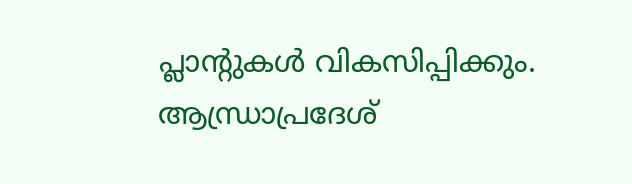പ്ലാന്‍റുകള്‍ വികസിപ്പിക്കും. ആന്ധ്രാപ്രദേശ്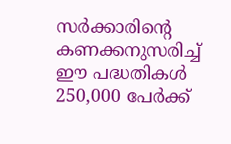സര്‍ക്കാരിന്‍റെ കണക്കനുസരിച്ച് ഈ പദ്ധതികള്‍ 250,000 പേര്‍ക്ക്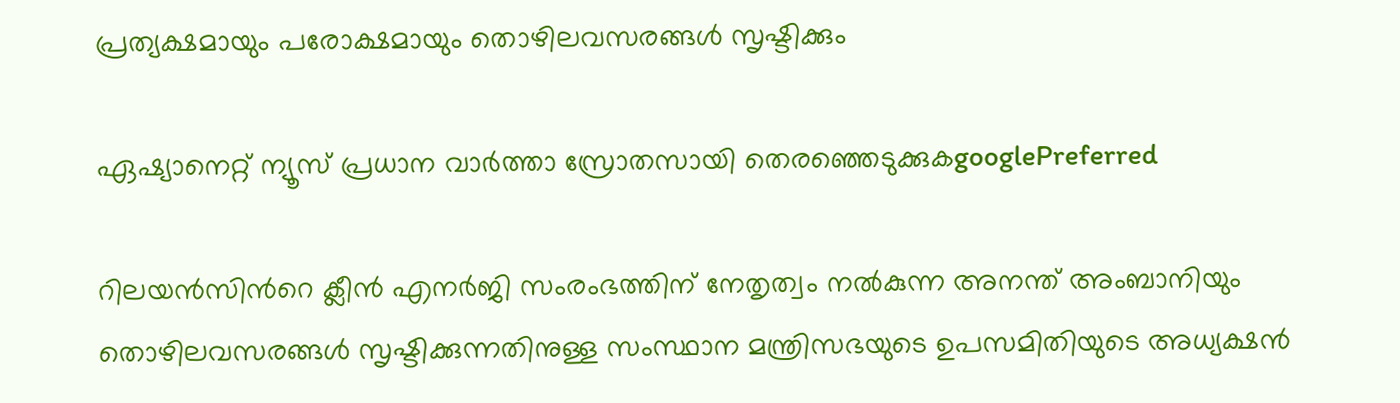പ്രത്യക്ഷമായും പരോക്ഷമായും തൊഴിലവസരങ്ങള്‍ സൃഷ്ടിക്കും

ഏഷ്യാനെറ്റ് ന്യൂസ് പ്രധാന വാർത്താ സ്രോതസായി തെരഞ്ഞെടുക്കുകgooglePreferred

റിലയന്‍സിന്‍റെ ക്ലീന്‍ എനര്‍ജി സംരംഭത്തിന് നേതൃത്വം നല്‍കുന്ന അനന്ത് അംബാനിയും തൊഴിലവസരങ്ങള്‍ സൃഷ്ടിക്കുന്നതിനുള്ള സംസ്ഥാന മന്ത്രിസഭയുടെ ഉപസമിതിയുടെ അധ്യക്ഷന്‍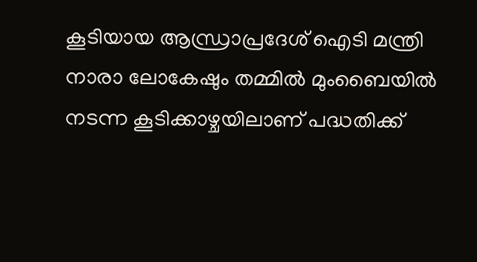കൂടിയായ ആന്ധ്രാപ്രദേശ് ഐടി മന്ത്രി നാരാ ലോകേഷും തമ്മില്‍ മുംബൈയില്‍ നടന്ന കൂടിക്കാഴ്ചയിലാണ് പദ്ധതിക്ക്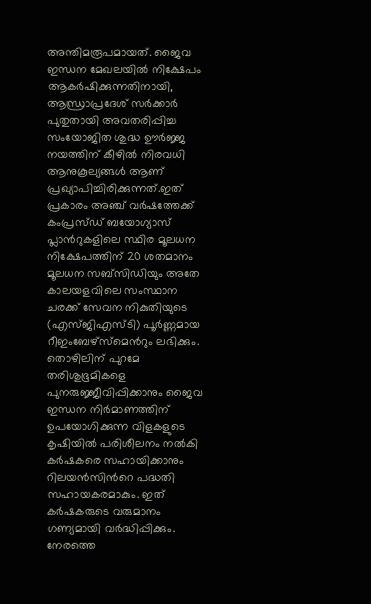അന്തിമരൂപമായത്. ജൈവ ഇന്ധന മേഖലയില്‍ നിക്ഷേപം ആകര്‍ഷിക്കുന്നതിനായി, ആന്ധ്രാപ്രദേശ് സര്‍ക്കാര്‍ പുതുതായി അവതരിപ്പിച്ച സംയോജിത ശുദ്ധ ഊര്‍ജ്ജ നയത്തിന് കീഴില്‍ നിരവധി ആനുകൂല്യങ്ങള്‍ ആണ് പ്രഖ്യാപിച്ചിരിക്കുന്നത്.ഇത് പ്രകാരം അഞ്ച് വര്‍ഷത്തേക്ക് കംപ്രസ്ഡ് ബയോഗ്യാസ് പ്ലാന്‍റുകളിലെ സ്ഥിര മൂലധന നിക്ഷേപത്തിന് 20 ശതമാനം മൂലധന സബ്സിഡിയും അതേ കാലയളവിലെ സംസ്ഥാന ചരക്ക് സേവന നികുതിയുടെ (എസ്ജിഎസ്ടി) പൂര്‍ണ്ണമായ റീഇംബേഴ്സ്മെന്‍റും ലഭിക്കും.
തൊഴിലിന് പുറമേ തരിശുഭൂമികളെ പുനരുജ്ജീവിപ്പിക്കാനും ജൈവ ഇന്ധന നിര്‍മാണത്തിന് ഉപയോഗിക്കുന്ന വിളകളുടെ കൃഷിയില്‍ പരിശീലനം നല്‍കി കര്‍ഷകരെ സഹായിക്കാനും റിലയന്‍സിന്‍റെ പദ്ധതി സഹായകരമാകും. ഇത് കര്‍ഷകരുടെ വരുമാനം ഗണ്യമായി വര്‍ദ്ധിപ്പിക്കും. നേരത്തെ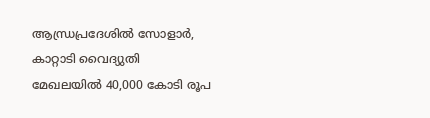ആന്ധ്രപ്രദേശില്‍ സോളാര്‍, കാറ്റാടി വൈദ്യുതി മേഖലയില്‍ 40,000 കോടി രൂപ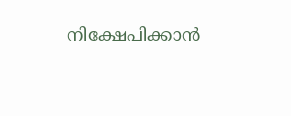നിക്ഷേപിക്കാന്‍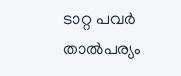ടാറ്റ പവര്‍ താല്‍പര്യം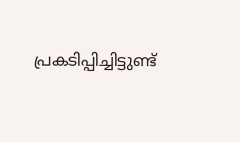പ്രകടിപ്പിച്ചിട്ടുണ്ട്